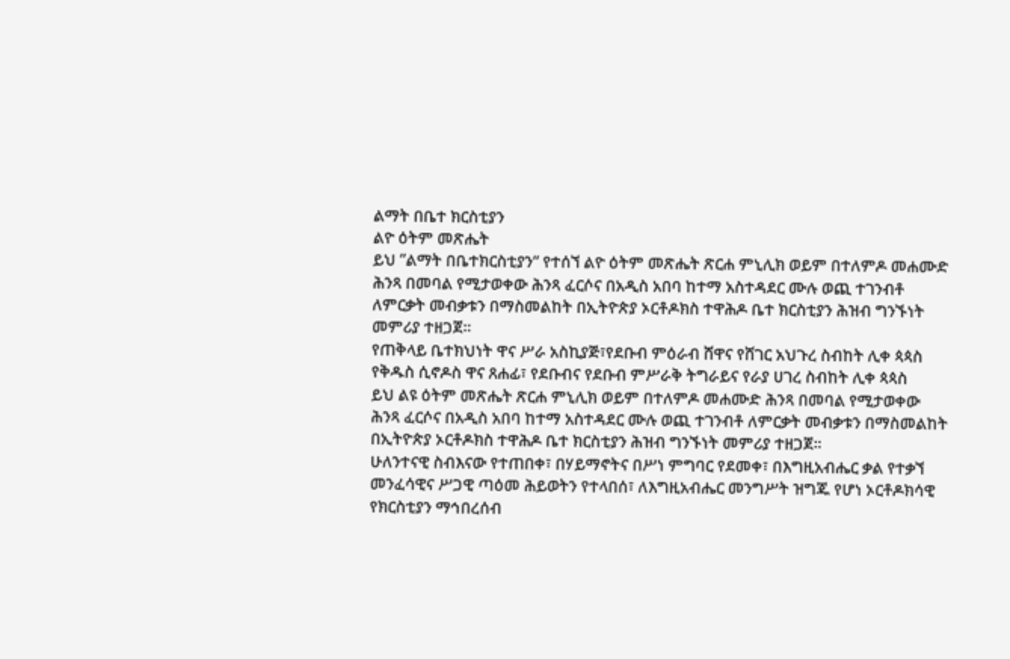ልማት በቤተ ክርስቲያን
ልዮ ዕትም መጽሔት
ይህ ”ልማት በቤተክርስቲያን“ የተሰኘ ልዮ ዕትም መጽሔት ጽርሐ ምኒሊክ ወይም በተለምዶ መሐሙድ ሕንጻ በመባል የሚታወቀው ሕንጻ ፈርሶና በአዲስ አበባ ከተማ አስተዳደር ሙሉ ወጪ ተገንብቶ ለምርቃት መብቃቱን በማስመልከት በኢትዮጵያ ኦርቶዶክስ ተዋሕዶ ቤተ ክርስቲያን ሕዝብ ግንኙነት መምሪያ ተዘጋጀ።
የጠቅላይ ቤተክህነት ዋና ሥራ አስኪያጅ፣የደቡብ ምዕራብ ሸዋና የሸገር አህጉረ ስብከት ሊቀ ጳጳስ
የቅዱስ ሲኖዶስ ዋና ጸሐፊ፣ የደቡብና የደቡብ ምሥራቅ ትግራይና የራያ ሀገረ ስብከት ሊቀ ጳጳስ
ይህ ልዩ ዕትም መጽሔት ጽርሐ ምኒሊክ ወይም በተለምዶ መሐሙድ ሕንጻ በመባል የሚታወቀው ሕንጻ ፈርሶና በአዲስ አበባ ከተማ አስተዳደር ሙሉ ወጪ ተገንብቶ ለምርቃት መብቃቱን በማስመልከት በኢትዮጵያ ኦርቶዶክስ ተዋሕዶ ቤተ ክርስቲያን ሕዝብ ግንኙነት መምሪያ ተዘጋጀ።
ሁለንተናዊ ስብእናው የተጠበቀ፣ በሃይማኖትና በሥነ ምግባር የደመቀ፣ በእግዚአብሔር ቃል የተቃኘ መንፈሳዊና ሥጋዊ ጣዕመ ሕይወትን የተላበሰ፣ ለእግዚአብሔር መንግሥት ዝግጁ የሆነ ኦርቶዶክሳዊ የክርስቲያን ማኅበረሰብ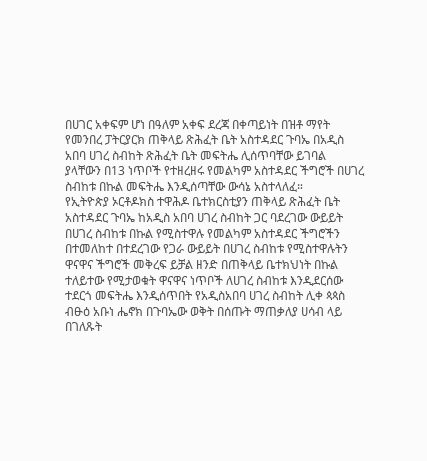በሀገር አቀፍም ሆነ በዓለም አቀፍ ደረጃ በቀጣይነት በዝቶ ማየት
የመንበረ ፓትርያርክ ጠቅላይ ጽሕፈት ቤት አስተዳደር ጉባኤ በአዲስ አበባ ሀገረ ስብከት ጽሕፈት ቤት መፍትሔ ሊሰጥባቸው ይገባል ያላቸውን በ13 ነጥቦች የተዘረዘሩ የመልካም አስተዳደር ችግሮች በሀገረ ስብከቱ በኩል መፍትሔ እንዲሰጣቸው ውሳኔ አስተላለፈ።
የኢትዮጵያ ኦርቶዶክስ ተዋሕዶ ቤተክርስቲያን ጠቅላይ ጽሕፈት ቤት አስተዳደር ጉባኤ ከአዲስ አበባ ሀገረ ስብከት ጋር ባደረገው ውይይት በሀገረ ስብከቱ በኩል የሚስተዋሉ የመልካም አስተዳደር ችግሮችን በተመለከተ በተደረገው የጋራ ውይይት በሀገረ ስብከቱ የሚስተዋሉትን ዋናዋና ችግሮች መቅረፍ ይቻል ዘንድ በጠቅላይ ቤተክህነት በኩል ተለይተው የሚታወቁት ዋናዋና ነጥቦች ለሀገረ ስብከቱ እንዲደርሰው ተደርጎ መፍትሔ እንዲሰጥበት የአዲስአበባ ሀገረ ስብከት ሊቀ ጳጳስ ብፁዕ አቡነ ሔኖክ በጉባኤው ወቅት በሰጡት ማጠቃለያ ሀሳብ ላይ በገለጹት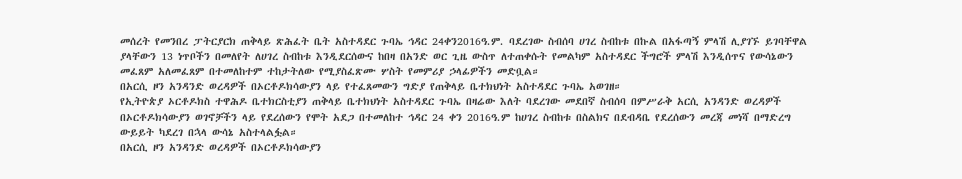መሰረት የመንበረ ፓትርያርክ ጠቅላይ ጽሕፈት ቤት አስተዳደር ጉባኤ ኅዳር 24ቀን2016ዓ.ም. ባደረገው ስብሰባ ሀገረ ስብከቱ በኩል በአፋጣኝ ምላሽ ሊያገኙ ይገባቸዋል ያላቸውን 13 ነጥቦችን በመለየት ለሀገረ ስብከቱ እንዲደርሰውና ከበዛ በአንድ ወር ጊዜ ውስጥ ለተጠቀሱት የመልካም አስተዳደር ችግሮች ምላሽ እንዲሰጥና የውሳኔውን መፈጸም አለመፈጸም በተመለከተም ተከታትለው የሚያስፈጽሙ ሦስት የመምሪያ ኃላፊዎችን መድቧል።
በአርሲ ዞን አንዳንድ ወረዳዎች በኦርቶዶክሳውያን ላይ የተፈጸመውን ግድያ የጠቅላይ ቤተክህነት አስተዳደር ጉባኤ አወገዘ።
የኢትዮጵያ ኦርቶዶክስ ተዋሕዶ ቤተክርስቲያን ጠቅላይ ቤተክህነት አስተዳደር ጉባኤ በዛሬው እለት ባደረገው መደበኛ ስብሰባ በምሥራቅ አርሲ አንዳንድ ወረዳዎች በኦርቶዶክሳውያን ወገኖቻችን ላይ የደረሰውን የሞት አደጋ በተመለከተ ኅዳር 24 ቀን 2016ዓ.ም ከሀገረ ስብከቱ በስልክና በደብዳቤ የደረሰውን መረጃ መነሻ በማድረግ ውይይት ካደረገ በኋላ ውሳኔ አስተላልፏል።
በአርሲ ዞን አንዳንድ ወረዳዎች በኦርቶዶክሳውያን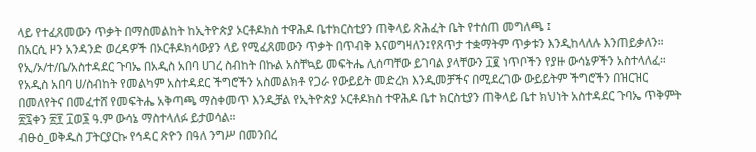ላይ የተፈጸመውን ጥቃት በማስመልከት ከኢትዮጵያ ኦርቶዶክስ ተዋሕዶ ቤተክርስቲያን ጠቅላይ ጽሕፈት ቤት የተሰጠ መግለጫ ፤
በአርሲ ዞን አንዳንድ ወረዳዎች በኦርቶዶክሳውያን ላይ የሚፈጸመውን ጥቃት በጥብቅ እናወግዛለን፤የጸጥታ ተቋማትም ጥቃቱን እንዲከላለሉ እንጠይቃለን።
የኢ/ኦ/ተ/ቤ/አስተዳደር ጉባኤ በአዲስ አበባ ሀገረ ስብከት በኩል አስቸኳይ መፍትሔ ሊሰጣቸው ይገባል ያላቸውን ፲፪ ነጥቦችን የያዙ ውሳኔዎችን አስተላለፈ።
የአዲስ አበባ ሀ/ስብከት የመልካም አስተዳደር ችግሮችን አስመልክቶ የጋራ የውይይት መድረክ እንዲመቻችና በሚደረገው ውይይትም ችግሮችን በዝርዝር በመለየትና በመፈተሸ የመፍትሔ አቅጣጫ ማስቀመጥ እንዲቻል የኢትዮጵያ ኦርቶዶክስ ተዋሕዶ ቤተ ክርስቲያን ጠቅላይ ቤተ ክህነት አስተዳደር ጉባኤ ጥቅምት ፳፯ቀን ፳፻ ፲ወ፮ ዓ.ም ውሳኔ ማስተላለፉ ይታወሳል።
ብፁዕ_ወቅዱስ ፓትርያርኩ የኅዳር ጽዮን በዓለ ንግሥ በመንበረ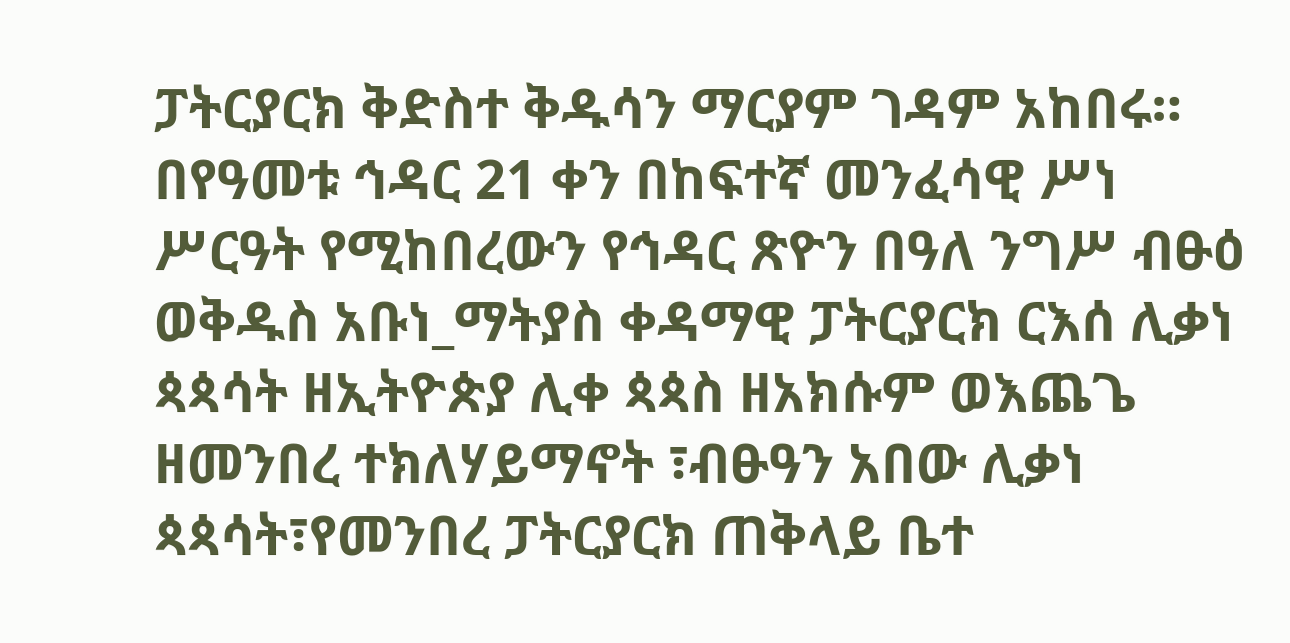ፓትርያርክ ቅድስተ ቅዱሳን ማርያም ገዳም አከበሩ።
በየዓመቱ ኅዳር 21 ቀን በከፍተኛ መንፈሳዊ ሥነ ሥርዓት የሚከበረውን የኅዳር ጽዮን በዓለ ንግሥ ብፁዕ ወቅዱስ አቡነ_ማትያስ ቀዳማዊ ፓትርያርክ ርእሰ ሊቃነ ጳጳሳት ዘኢትዮጵያ ሊቀ ጳጳስ ዘአክሱም ወእጨጌ ዘመንበረ ተክለሃይማኖት ፣ብፁዓን አበው ሊቃነ ጳጳሳት፣የመንበረ ፓትርያርክ ጠቅላይ ቤተ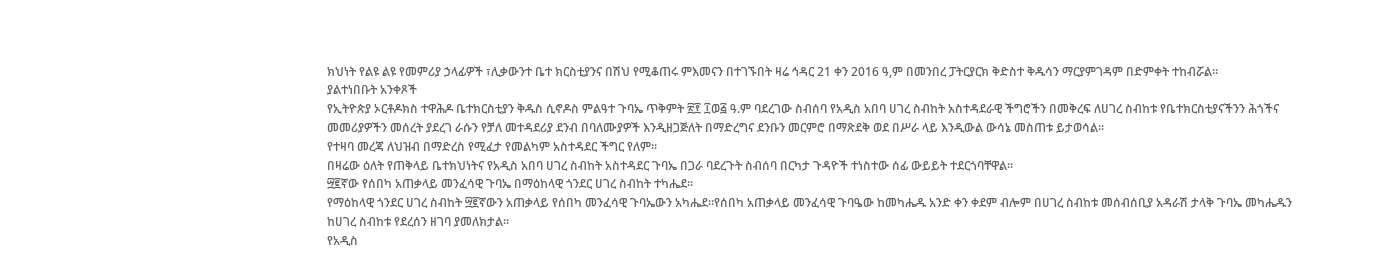ክህነት የልዩ ልዩ የመምሪያ ኃላፊዎች ፣ሊቃውንተ ቤተ ክርስቲያንና በሽህ የሚቆጠሩ ምእመናን በተገኙበት ዛሬ ኅዳር 21 ቀን 2016 ዓ,ም በመንበረ ፓትርያርክ ቅድስተ ቅዱሳን ማርያምገዳም በድምቀት ተከብሯል።
ያልተነበቡት አንቀጾች
የኢትዮጵያ ኦርቶዶክስ ተዋሕዶ ቤተክርስቲያን ቅዱስ ሲኖዶስ ምልዓተ ጉባኤ ጥቅምት ፳፻ ፲ወ፭ ዓ.ም ባደረገው ስብሰባ የአዲስ አበባ ሀገረ ስብከት አስተዳደራዊ ችግሮችን በመቅረፍ ለሀገረ ስብከቱ የቤተክርስቲያናችንን ሕጎችና መመሪያዎችን መሰረት ያደረገ ራሱን የቻለ መተዳደሪያ ደንብ በባለሙያዎች እንዲዘጋጅለት በማድረግና ደንቡን መርምሮ በማጽደቅ ወደ በሥራ ላይ እንዲውል ውሳኔ መስጠቱ ይታወሳል።
የተዛባ መረጃ ለህዝብ በማድረስ የሚፈታ የመልካም አስተዳደር ችግር የለም።
በዛሬው ዕለት የጠቅላይ ቤተክህነትና የአዲስ አበባ ሀገረ ስብከት አስተዳደር ጉባኤ በጋራ ባደረጉት ስብሰባ በርካታ ጉዳዮች ተነስተው ሰፊ ውይይት ተደርጎባቸዋል።
፵፪ኛው የሰበካ አጠቃላይ መንፈሳዊ ጉባኤ በማዕከላዊ ጎንደር ሀገረ ስብከት ተካሔደ።
የማዕከላዊ ጎንደር ሀገረ ስብከት ፵፪ኛውን አጠቃላይ የሰበካ መንፈሳዊ ጉባኤውን አካሔደ።የሰበካ አጠቃላይ መንፈሳዊ ጉባዔው ከመካሔዱ አንድ ቀን ቀደም ብሎም በሀገረ ስብከቱ መሰብሰቢያ አዳራሽ ታላቅ ጉባኤ መካሔዱን ከሀገረ ስብከቱ የደረሰን ዘገባ ያመለክታል።
የአዲስ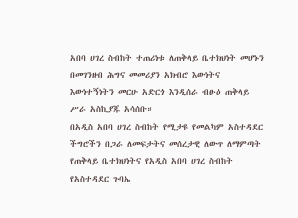አበባ ሀገረ ስብከት ተጠሪነቱ ለጠቅላይ ቤተክህነት መሆኑን በመገንዘብ ሕግና መመሪያን አክብሮ እውነትና እውነተኝነትን መርሁ አድርጎ እንዲሰራ ብፁዕ ጠቅላይ ሥራ አስኪያጁ አሳሰቡ።
በአዲስ አበባ ሀገረ ስብከት የሚታዩ የመልካም አስተዳደር ችግሮችን በጋራ ለመፍታትና መሰረታዊ ለውጥ ለማምጣት የጠቅላይ ቤተክህነትና የአዲስ አበባ ሀገረ ስብከት የአስተዳደር ጉባኤ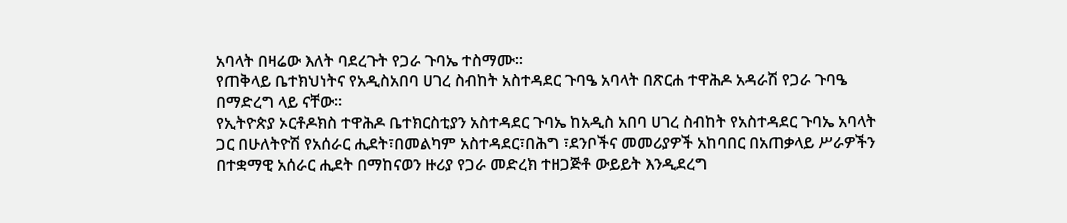አባላት በዛሬው እለት ባደረጉት የጋራ ጉባኤ ተስማሙ።
የጠቅላይ ቤተክህነትና የአዲስአበባ ሀገረ ስብከት አስተዳደር ጉባዔ አባላት በጽርሐ ተዋሕዶ አዳራሽ የጋራ ጉባዔ በማድረግ ላይ ናቸው።
የኢትዮጵያ ኦርቶዶክስ ተዋሕዶ ቤተክርስቲያን አስተዳደር ጉባኤ ከአዲስ አበባ ሀገረ ስብከት የአስተዳደር ጉባኤ አባላት ጋር በሁለትዮሽ የአሰራር ሒደት፣በመልካም አስተዳደር፣በሕግ ፣ደንቦችና መመሪያዎች አከባበር በአጠቃላይ ሥራዎችን በተቋማዊ አሰራር ሒደት በማከናወን ዙሪያ የጋራ መድረክ ተዘጋጅቶ ውይይት እንዲደረግ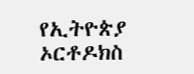የኢትዮጵያ ኦርቶዶክስ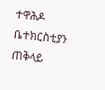ተዋሕዶ ቤተክርስቲያን ጠቅላይ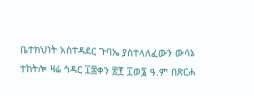ቤተክህነት አስተዳደር ጉባኤ ያስተላለፈውን ውሳኔ ተከትሎ ዛሬ ኅዳር ፲፰ቀን ፳፻ ፲ወ፮ ዓ.ም በጽርሐ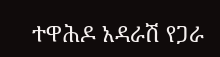ተዋሕዶ አዳራሽ የጋራ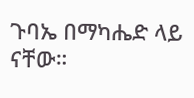ጉባኤ በማካሔድ ላይ ናቸው።